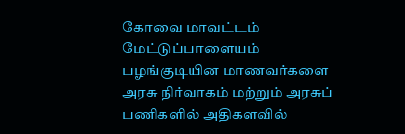கோவை மாவட்டம் மேட்டுப்பாளையம் பழங்குடியின மாணவர்களை அரசு நிர்வாகம் மற்றும் அரசுப் பணிகளில் அதிகளவில்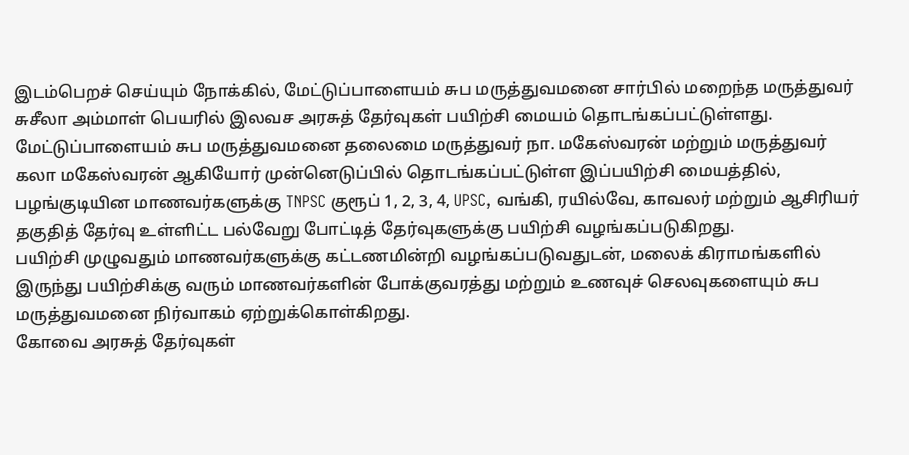இடம்பெறச் செய்யும் நோக்கில், மேட்டுப்பாளையம் சுப மருத்துவமனை சார்பில் மறைந்த மருத்துவர் சுசீலா அம்மாள் பெயரில் இலவச அரசுத் தேர்வுகள் பயிற்சி மையம் தொடங்கப்பட்டுள்ளது.
மேட்டுப்பாளையம் சுப மருத்துவமனை தலைமை மருத்துவர் நா. மகேஸ்வரன் மற்றும் மருத்துவர் கலா மகேஸ்வரன் ஆகியோர் முன்னெடுப்பில் தொடங்கப்பட்டுள்ள இப்பயிற்சி மையத்தில், பழங்குடியின மாணவர்களுக்கு TNPSC குரூப் 1, 2, 3, 4, UPSC, வங்கி, ரயில்வே, காவலர் மற்றும் ஆசிரியர் தகுதித் தேர்வு உள்ளிட்ட பல்வேறு போட்டித் தேர்வுகளுக்கு பயிற்சி வழங்கப்படுகிறது.
பயிற்சி முழுவதும் மாணவர்களுக்கு கட்டணமின்றி வழங்கப்படுவதுடன், மலைக் கிராமங்களில் இருந்து பயிற்சிக்கு வரும் மாணவர்களின் போக்குவரத்து மற்றும் உணவுச் செலவுகளையும் சுப மருத்துவமனை நிர்வாகம் ஏற்றுக்கொள்கிறது.
கோவை அரசுத் தேர்வுகள்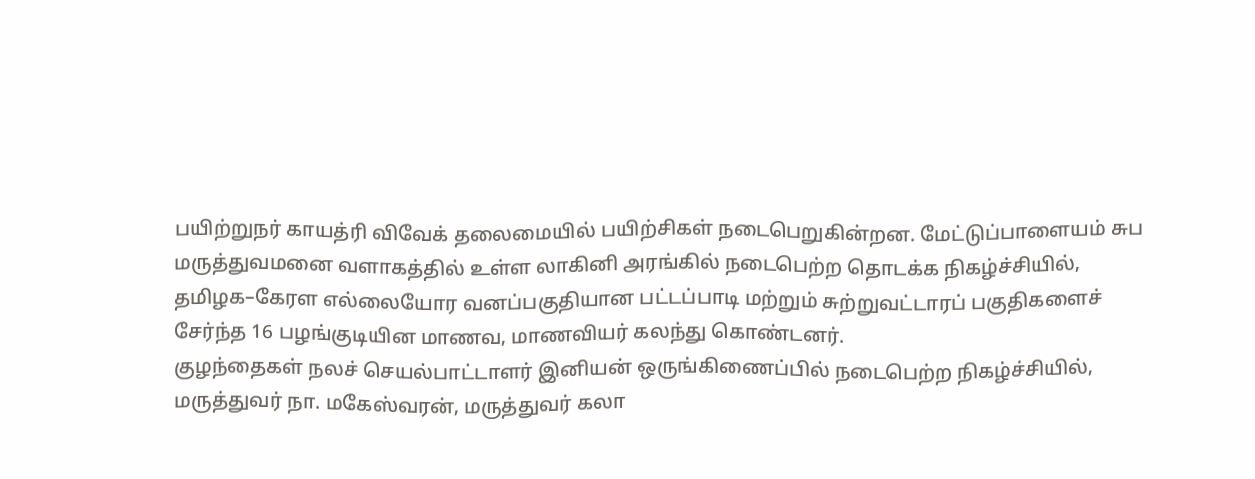பயிற்றுநர் காயத்ரி விவேக் தலைமையில் பயிற்சிகள் நடைபெறுகின்றன. மேட்டுப்பாளையம் சுப மருத்துவமனை வளாகத்தில் உள்ள லாகினி அரங்கில் நடைபெற்ற தொடக்க நிகழ்ச்சியில், தமிழக–கேரள எல்லையோர வனப்பகுதியான பட்டப்பாடி மற்றும் சுற்றுவட்டாரப் பகுதிகளைச் சேர்ந்த 16 பழங்குடியின மாணவ, மாணவியர் கலந்து கொண்டனர்.
குழந்தைகள் நலச் செயல்பாட்டாளர் இனியன் ஒருங்கிணைப்பில் நடைபெற்ற நிகழ்ச்சியில், மருத்துவர் நா. மகேஸ்வரன், மருத்துவர் கலா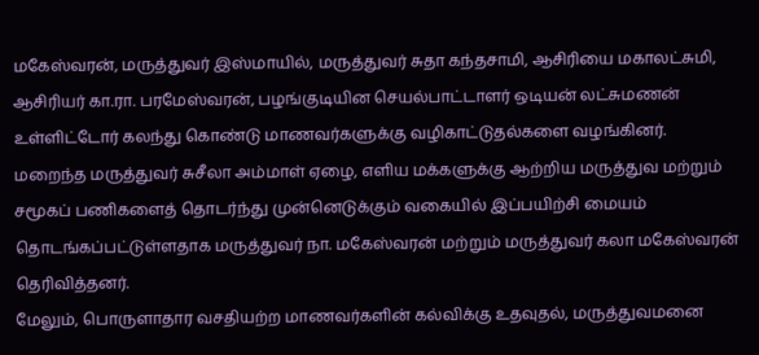மகேஸ்வரன், மருத்துவர் இஸ்மாயில், மருத்துவர் சுதா கந்தசாமி, ஆசிரியை மகாலட்சுமி, ஆசிரியர் கா.ரா. பரமேஸ்வரன், பழங்குடியின செயல்பாட்டாளர் ஒடியன் லட்சுமணன் உள்ளிட்டோர் கலந்து கொண்டு மாணவர்களுக்கு வழிகாட்டுதல்களை வழங்கினர்.
மறைந்த மருத்துவர் சுசீலா அம்மாள் ஏழை, எளிய மக்களுக்கு ஆற்றிய மருத்துவ மற்றும் சமூகப் பணிகளைத் தொடர்ந்து முன்னெடுக்கும் வகையில் இப்பயிற்சி மையம் தொடங்கப்பட்டுள்ளதாக மருத்துவர் நா. மகேஸ்வரன் மற்றும் மருத்துவர் கலா மகேஸ்வரன் தெரிவித்தனர்.
மேலும், பொருளாதார வசதியற்ற மாணவர்களின் கல்விக்கு உதவுதல், மருத்துவமனை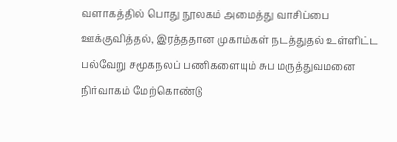வளாகத்தில் பொது நூலகம் அமைத்து வாசிப்பை ஊக்குவித்தல், இரத்ததான முகாம்கள் நடத்துதல் உள்ளிட்ட பல்வேறு சமூகநலப் பணிகளையும் சுப மருத்துவமனை நிர்வாகம் மேற்கொண்டு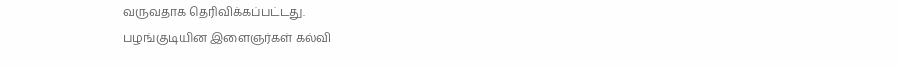வருவதாக தெரிவிக்கப்பட்டது.
பழங்குடியின இளைஞர்கள் கல்வி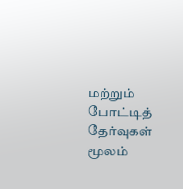மற்றும் போட்டித் தேர்வுகள் மூலம்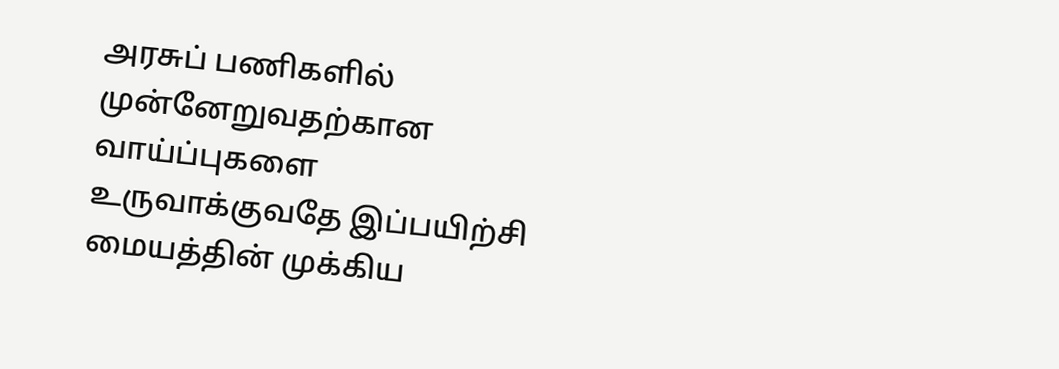அரசுப் பணிகளில் முன்னேறுவதற்கான வாய்ப்புகளை உருவாக்குவதே இப்பயிற்சி மையத்தின் முக்கிய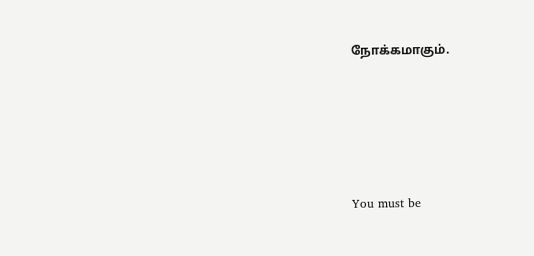நோக்கமாகும்.








You must be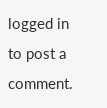logged in to post a comment.